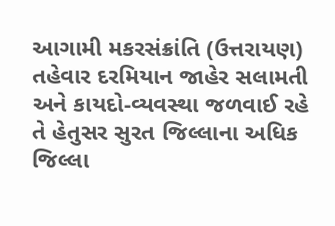આગામી મકરસંક્રાંતિ (ઉત્તરાયણ) તહેવાર દરમિયાન જાહેર સલામતી અને કાયદો-વ્યવસ્થા જળવાઈ રહે તે હેતુસર સુરત જિલ્લાના અધિક જિલ્લા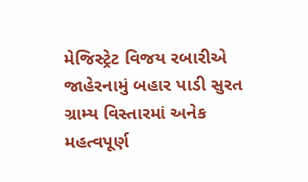મેજિસ્ટ્રેટ વિજય રબારીએ જાહેરનામું બહાર પાડી સુરત ગ્રામ્ય વિસ્તારમાં અનેક મહત્વપૂર્ણ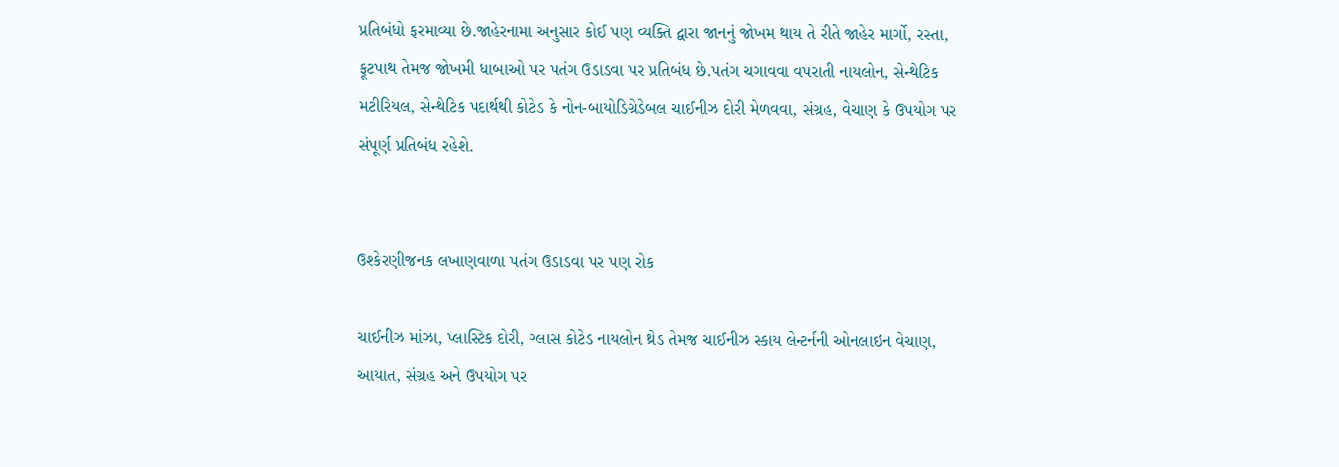પ્રતિબંધો ફરમાવ્યા છે.જાહેરનામા અનુસાર કોઈ પણ વ્યક્તિ દ્વારા જાનનું જોખમ થાય તે રીતે જાહેર માર્ગો, રસ્તા, ફૂટપાથ તેમજ જોખમી ધાબાઓ પર પતંગ ઉડાડવા પર પ્રતિબંધ છે.પતંગ ચગાવવા વપરાતી નાયલોન, સેન્થેટિક મટીરિયલ, સેન્થેટિક પદાર્થથી કોટેડ કે નોન-બાયોડિગ્રેડેબલ ચાઈનીઝ દોરી મેળવવા, સંગ્રહ, વેચાણ કે ઉપયોગ પર સંપૂર્ણ પ્રતિબંધ રહેશે.


ઉશ્કેરણીજનક લખાણવાળા પતંગ ઉડાડવા પર પણ રોક

ચાઈનીઝ માંઝા, પ્લાસ્ટિક દોરી, ગ્લાસ કોટેડ નાયલોન થ્રેડ તેમજ ચાઈનીઝ સ્કાય લેન્ટર્નની ઓનલાઇન વેચાણ, આયાત, સંગ્રહ અને ઉપયોગ પર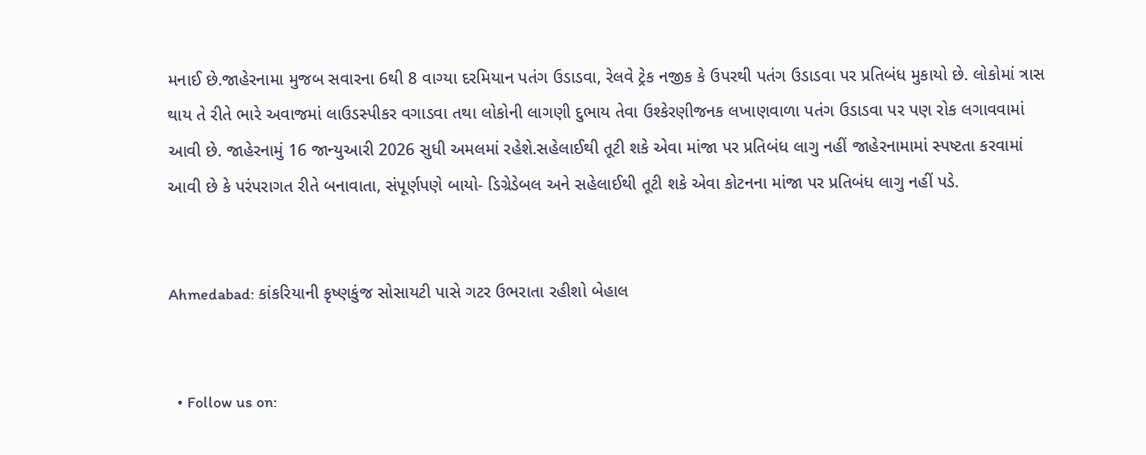મનાઈ છે.જાહેરનામા મુજબ સવારના 6થી 8 વાગ્યા દરમિયાન પતંગ ઉડાડવા, રેલવે ટ્રેક નજીક કે ઉપરથી પતંગ ઉડાડવા પર પ્રતિબંધ મુકાયો છે. લોકોમાં ત્રાસ થાય તે રીતે ભારે અવાજમાં લાઉડસ્પીકર વગાડવા તથા લોકોની લાગણી દુભાય તેવા ઉશ્કેરણીજનક લખાણવાળા પતંગ ઉડાડવા પર પણ રોક લગાવવામાં આવી છે. જાહેરનામું 16 જાન્યુઆરી 2026 સુધી અમલમાં રહેશે.સહેલાઈથી તૂટી શકે એવા માંજા પર પ્રતિબંધ લાગુ નહીં જાહેરનામામાં સ્પષ્ટતા કરવામાં આવી છે કે પરંપરાગત રીતે બનાવાતા, સંપૂર્ણપણે બાયો- ડિગ્રેડેબલ અને સહેલાઈથી તૂટી શકે એવા કોટનના માંજા પર પ્રતિબંધ લાગુ નહીં પડે.


Ahmedabad: કાંકરિયાની કૃષ્ણકુંજ સોસાયટી પાસે ગટર ઉભરાતા રહીશો બેહાલ


  • Follow us on: